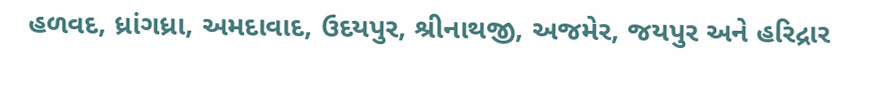હળવદ, ધ્રાંગધ્રા, અમદાવાદ, ઉદયપુર, શ્રીનાથજી, અજમેર, જયપુર અને હરિદ્રાર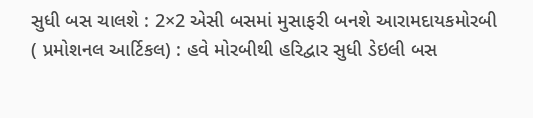સુધી બસ ચાલશે : 2×2 એસી બસમાં મુસાફરી બનશે આરામદાયકમોરબી ( પ્રમોશનલ આર્ટિકલ) : હવે મોરબીથી હરિદ્વાર સુધી ડેઇલી બસ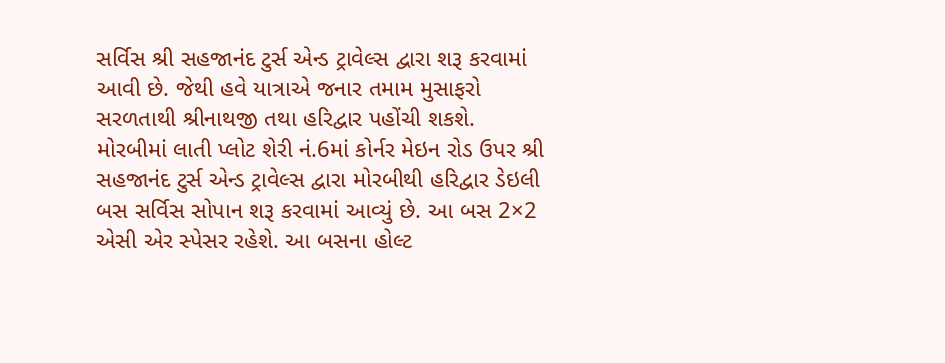સર્વિસ શ્રી સહજાનંદ ટુર્સ એન્ડ ટ્રાવેલ્સ દ્વારા શરૂ કરવામાં આવી છે. જેથી હવે યાત્રાએ જનાર તમામ મુસાફરો સરળતાથી શ્રીનાથજી તથા હરિદ્વાર પહોંચી શકશે. મોરબીમાં લાતી પ્લોટ શેરી નં.6માં કોર્નર મેઇન રોડ ઉપર શ્રી સહજાનંદ ટુર્સ એન્ડ ટ્રાવેલ્સ દ્વારા મોરબીથી હરિદ્વાર ડેઇલી બસ સર્વિસ સોપાન શરૂ કરવામાં આવ્યું છે. આ બસ 2×2 એસી એર સ્પેસર રહેશે. આ બસના હોલ્ટ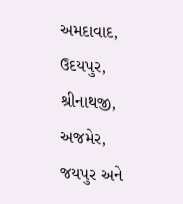અમદાવાદ, ઉદયપુર, શ્રીનાથજી, અજમેર, જયપુર અને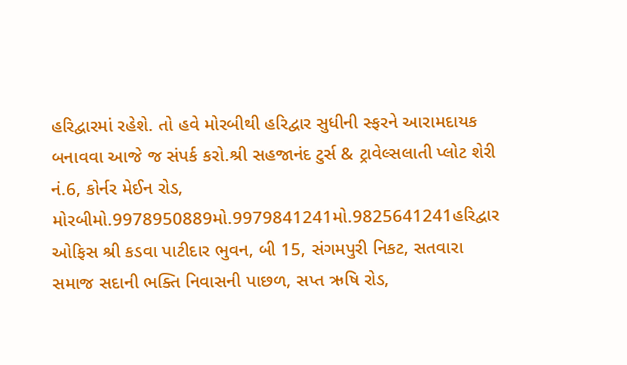હરિદ્વારમાં રહેશે. તો હવે મોરબીથી હરિદ્વાર સુધીની સ્ફરને આરામદાયક બનાવવા આજે જ સંપર્ક કરો.શ્રી સહજાનંદ ટુર્સ & ટ્રાવેલ્સલાતી પ્લોટ શેરી નં.6, કોર્નર મેઈન રોડ, મોરબીમો.9978950889મો.9979841241મો.9825641241હરિદ્વાર ઓફિસ શ્રી કડવા પાટીદાર ભુવન, બી 15, સંગમપુરી નિકટ, સતવારા સમાજ સદાની ભક્તિ નિવાસની પાછળ, સપ્ત ઋષિ રોડ,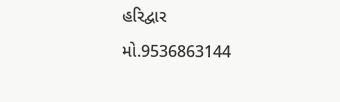હરિદ્વાર મો.9536863144